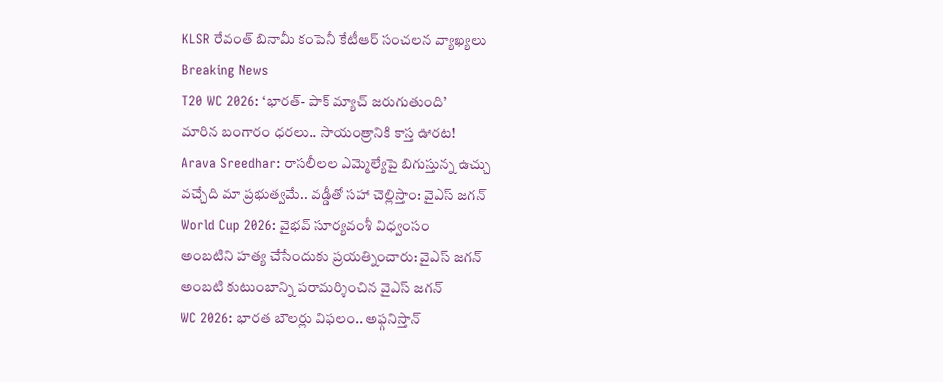KLSR రేవంత్ బినామీ కంపెనీ కేటీఆర్ సంచలన వ్యాఖ్యలు
Breaking News
T20 WC 2026: ‘భారత్- పాక్ మ్యాచ్ జరుగుతుంది’
మారిన బంగారం ధరలు.. సాయంత్రానికి కాస్త ఊరట!
Arava Sreedhar: రాసలీలల ఎమ్మెల్యేపై బిగుస్తున్న ఉచ్చు
వచ్చేది మా ప్రభుత్వమే.. వడ్డీతో సహా చెల్లిస్తాం: వైఎస్ జగన్
World Cup 2026: వైభవ్ సూర్యవంశీ విధ్వంసం
అంబటిని హత్య చేసేందుకు ప్రయత్నించారు: వైఎస్ జగన్
అంబటి కుటుంబాన్ని పరామర్శించిన వైఎస్ జగన్
WC 2026: భారత బౌలర్లు విఫలం.. అఫ్గనిస్తాన్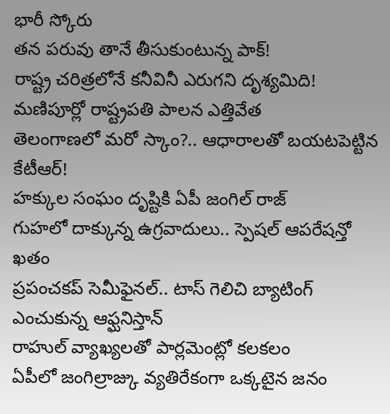భారీ స్కోరు
తన పరువు తానే తీసుకుంటున్న పాక్!
రాష్ట్ర చరిత్రలోనే కనీవినీ ఎరుగని దృశ్యమిది!
మణిపూర్లో రాష్ట్రపతి పాలన ఎత్తివేత
తెలంగాణలో మరో స్కాం?.. ఆధారాలతో బయటపెట్టిన కేటీఆర్!
హక్కుల సంఘం దృష్టికి ఏపీ జంగిల్ రాజ్
గుహలో దాక్కున్న ఉగ్రవాదులు.. స్పెషల్ ఆపరేషన్తో ఖతం
ప్రపంచకప్ సెమీఫైనల్.. టాస్ గెలిచి బ్యాటింగ్ ఎంచుకున్న ఆఫ్ఘనిస్తాన్
రాహుల్ వ్యాఖ్యలతో పార్లమెంట్లో కలకలం
ఏపీలో జంగిల్రాజ్కు వ్యతిరేకంగా ఒక్కటైన జనం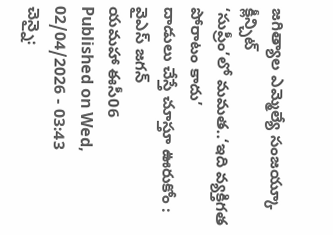జగిత్యాల ఎమ్మెల్యే సంజయ్కూ క్లీన్చిట్
‘సుప్రీం’లో మమత..‘ఇది వ్యక్తిగత పోరాటం కాదు’
దాడులు చేస్తే చూస్తూ ఊరుకోం : వైఎస్ జగన్
యమహా ఈసీ06
Published on Wed, 02/04/2026 - 03:43
చెన్నై: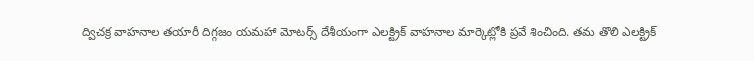ద్విచక్ర వాహనాల తయారీ దిగ్గజం యమహా మోటర్స్ దేశీయంగా ఎలక్ట్రిక్ వాహనాల మార్కెట్లోకి ప్రవే శించింది. తమ తొలి ఎలక్ట్రిక్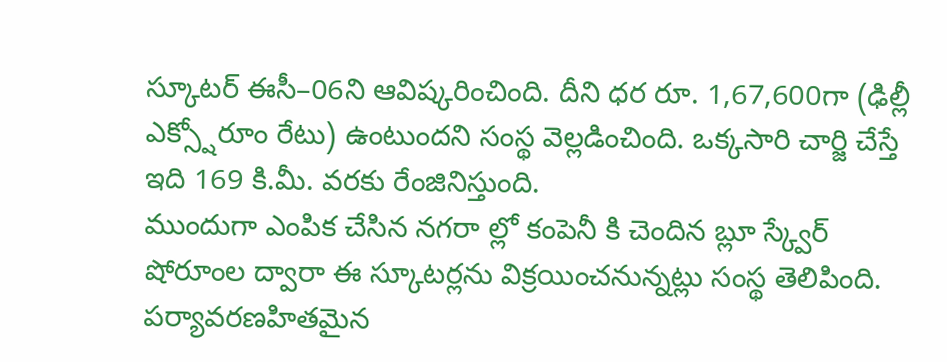స్కూటర్ ఈసీ–06ని ఆవిష్కరించింది. దీని ధర రూ. 1,67,600గా (ఢిల్లీ ఎక్స్షోరూం రేటు) ఉంటుందని సంస్థ వెల్లడించింది. ఒక్కసారి చార్జి చేస్తే ఇది 169 కి.మీ. వరకు రేంజినిస్తుంది.
ముందుగా ఎంపిక చేసిన నగరా ల్లో కంపెనీ కి చెందిన బ్లూ స్క్వేర్ షోరూంల ద్వారా ఈ స్కూటర్లను విక్రయించనున్నట్లు సంస్థ తెలిపింది. పర్యావరణహితమైన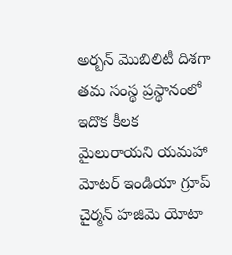అర్బన్ మొబిలిటీ దిశగా తమ సంస్థ ప్రస్థానంలో ఇదొక కీలక మైలురాయని యమహా మోటర్ ఇండియా గ్రూప్ చైర్మన్ హజిమె యోటా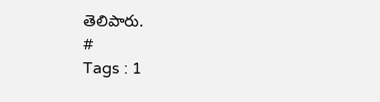తెలిపారు.
#
Tags : 1